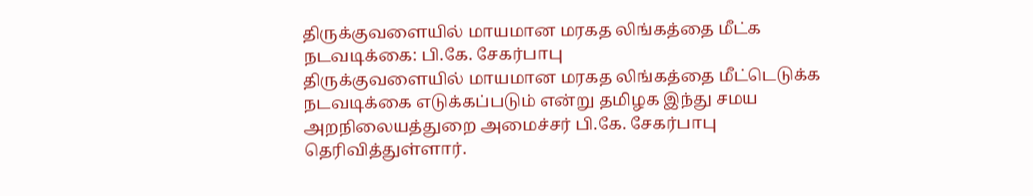திருக்குவளையில் மாயமான மரகத லிங்கத்தை மீட்க நடவடிக்கை: பி.கே. சேகர்பாபு
திருக்குவளையில் மாயமான மரகத லிங்கத்தை மீட்டெடுக்க நடவடிக்கை எடுக்கப்படும் என்று தமிழக இந்து சமய அறநிலையத்துறை அமைச்சர் பி.கே. சேகர்பாபு தெரிவித்துள்ளார்.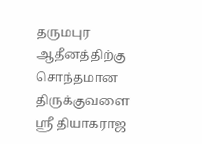தருமபுர ஆதீனத்திற்கு சொந்தமான திருக்குவளை ஸ்ரீ தியாகராஜ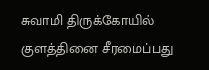சுவாமி திருக்கோயில் குளத்தினை சீரமைப்பது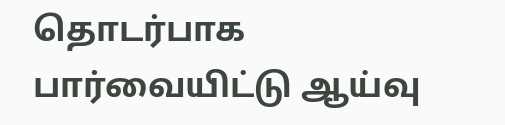தொடர்பாக பார்வையிட்டு ஆய்வு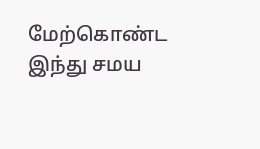மேற்கொண்ட இந்து சமய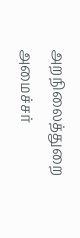அறநிலைத்துறை அமைச்சர்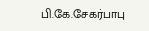பி.கே.சேகர்பாபு